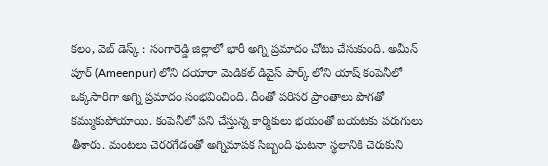కలం, వెబ్ డెస్క్ : సంగారెడ్డి జిల్లాలో భారీ అగ్ని ప్రమాదం చోటు చేసుకుంది. అమీన్ పూర్ (Ameenpur) లోని దయారా మెడికల్ డివైస్ పార్క్ లోని యాష్ కంపెనీలో ఒక్కసారిగా అగ్ని ప్రమాదం సంభవించింది. దీంతో పరిసర ప్రాంతాలు పొగతో కమ్ముకుపోయాయి. కంపెనీలో పని చేస్తున్న కార్మికులు భయంతో బయటకు పరుగులు తీశారు. మంటలు చెరరగేడంతో అగ్నిమాపక సిబ్బంది ఘటనా స్థలానికి చెరుకుని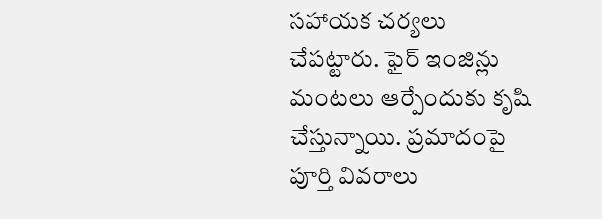సహాయక చర్యలు చేపట్టారు. ఫైర్ ఇంజిన్లు మంటలు ఆర్పేందుకు కృషి చేస్తున్నాయి. ప్రమాదంపై పూర్తి వివరాలు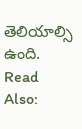తెలియాల్సి ఉంది.
Read Also: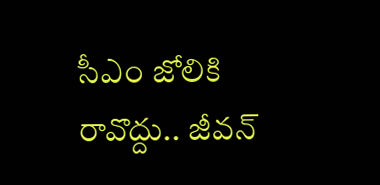సీఎం జోలికి రావొద్దు.. జీవన్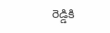రెడ్డికి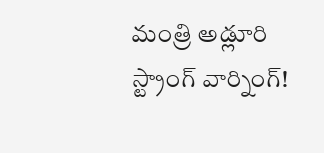మంత్రి అడ్లూరి స్ట్రాంగ్ వార్నింగ్!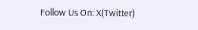Follow Us On: X(Twitter)